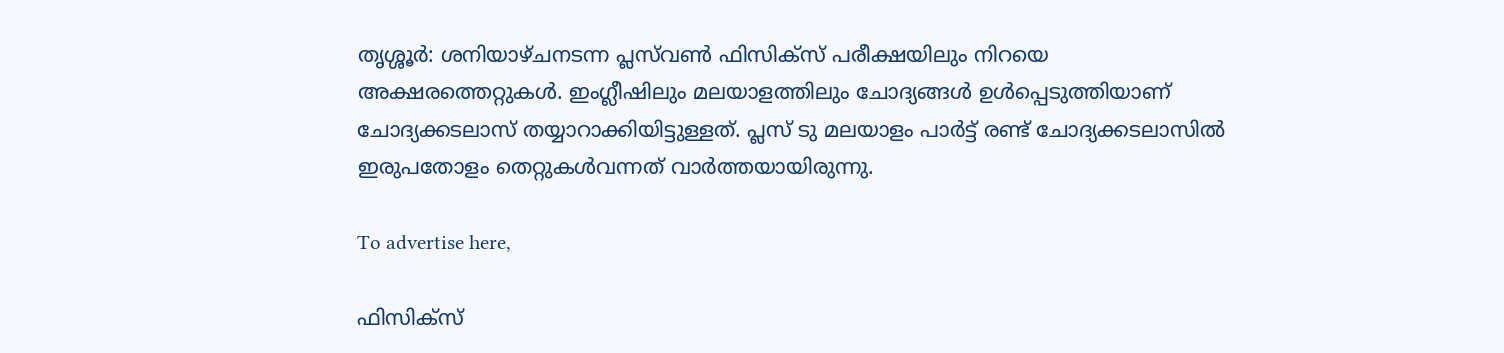തൃശ്ശൂർ: ശനിയാഴ്ചനടന്ന പ്ലസ്‌വൺ ഫിസിക്‌സ് പരീക്ഷയിലും നിറയെ അക്ഷരത്തെറ്റുകൾ. ഇംഗ്ലീഷിലും മലയാളത്തിലും ചോദ്യങ്ങൾ ഉൾപ്പെടുത്തിയാണ് ചോദ്യക്കടലാസ് തയ്യാറാക്കിയിട്ടുള്ളത്. പ്ലസ് ടു മലയാളം പാർട്ട്‌ രണ്ട് ചോദ്യക്കടലാസിൽ ഇരുപതോളം തെറ്റുകൾവന്നത് വാർത്തയായിരുന്നു.

To advertise here,

ഫിസിക്‌സ്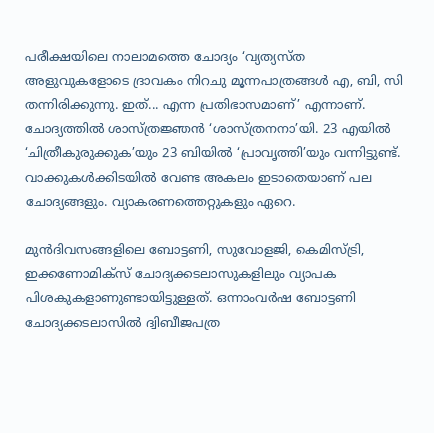പരീക്ഷയിലെ നാലാമത്തെ ചോദ്യം ‘വ്യത്യസ്ത അളുവുകളോടെ ദ്രാവകം നിറചു മൂന്നപാത്രങ്ങൾ എ, ബി, സി തന്നിരിക്കുന്നു. ഇത്... എന്ന പ്രതിഭാസമാണ്’ എന്നാണ്. ചോദ്യത്തിൽ ശാസ്ത്രജ്ഞൻ ‘ശാസ്ത്രനനാ’യി. 23 എയിൽ ‘ചിത്രീകുരുക്കുക’യും 23 ബിയിൽ ‘പ്രാവൃത്തി’യും വന്നിട്ടുണ്ട്. വാക്കുകൾക്കിടയിൽ വേണ്ട അകലം ഇടാതെയാണ് പല ചോദ്യങ്ങളും. വ്യാകരണത്തെറ്റുകളും ഏറെ.

മുൻദിവസങ്ങളിലെ ബോട്ടണി, സുവോളജി, കെമിസ്ട്രി, ഇക്കണോമിക്‌സ് ചോദ്യക്കടലാസുകളിലും വ്യാപക പിശകുകളാണുണ്ടായിട്ടുള്ളത്. ഒന്നാംവർഷ ബോട്ടണി ചോദ്യക്കടലാസിൽ ദ്വിബീജപത്ര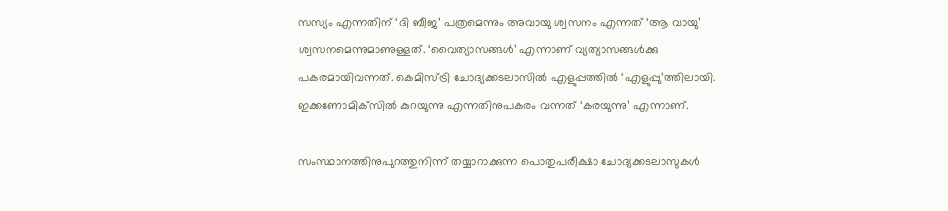സസ്യം എന്നതിന് ‘ദി ബീജ’ പത്രമെന്നും അവായു ശ്വസനം എന്നത് ‘ആ വായു’ ശ്വസനമെന്നുമാണുള്ളത്. ‘വൈത്യാസങ്ങൾ’ എന്നാണ് വ്യത്യാസങ്ങൾക്കു പകരമായിവന്നത്. കെമിസ്ട്രി ചോദ്യക്കടലാസിൽ എളുപ്പത്തിൽ ‘എളുപ്പു’ത്തിലായി. ഇക്കണോമിക്‌സിൽ കുറയുന്നു എന്നതിനുപകരം വന്നത് ‘കരയുന്നു’ എന്നാണ്.

സംസ്ഥാനത്തിനുപുറത്തുനിന്ന് തയ്യാറാക്കുന്ന പൊതുപരീക്ഷാ ചോദ്യക്കടലാസുകൾ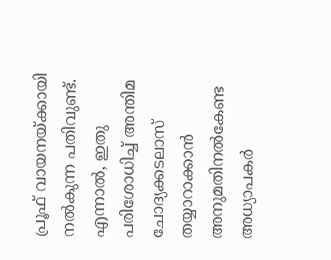പ്രൂഫ് വായനയ്ക്കായി നൽകുന്ന പതിവുണ്ട്. എന്നാൽ, ഇതു പരിശോധിച്ച് അന്തിമ ചോദ്യക്കടലാസ് തയ്യാറാക്കാൻ അനുമതിനൽകേണ്ട അധ്യാപകർ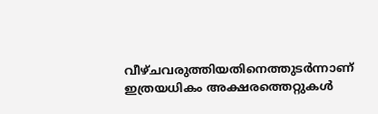വീഴ്ചവരുത്തിയതിനെത്തുടർന്നാണ് ഇത്രയധികം അക്ഷരത്തെറ്റുകൾ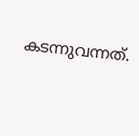കടന്നുവന്നത്.